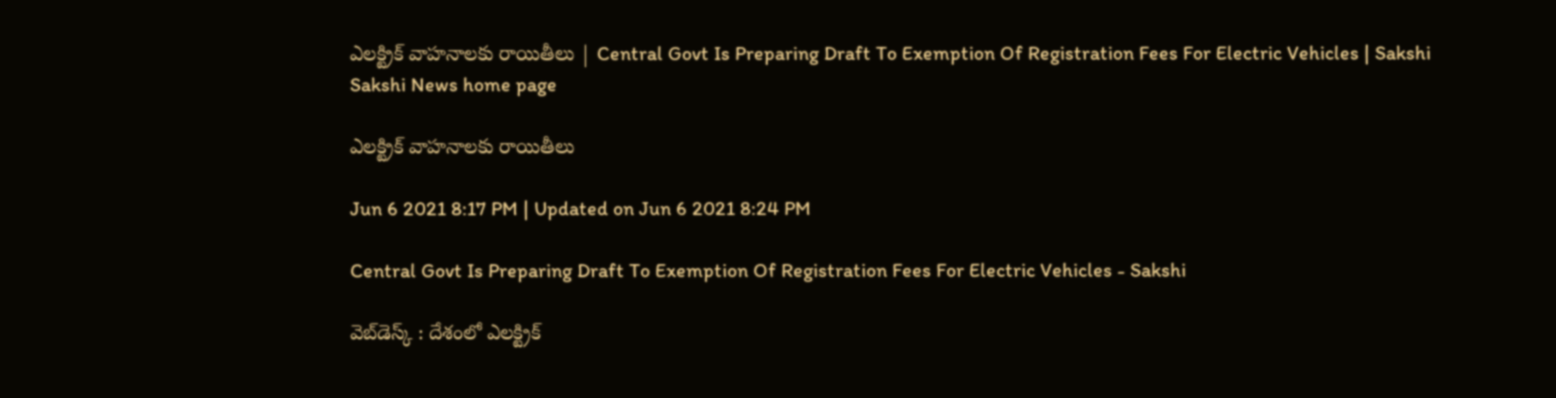ఎలక్ట్రిక్‌ వాహనాలకు రాయితీలు | Central Govt Is Preparing Draft To Exemption Of Registration Fees For Electric Vehicles | Sakshi
Sakshi News home page

ఎలక్ట్రిక్‌ వాహనాలకు రాయితీలు

Jun 6 2021 8:17 PM | Updated on Jun 6 2021 8:24 PM

Central Govt Is Preparing Draft To Exemption Of Registration Fees For Electric Vehicles - Sakshi

వెబ్‌డెస్క్‌ : దేశంలో ఎలక్ట్రిక్‌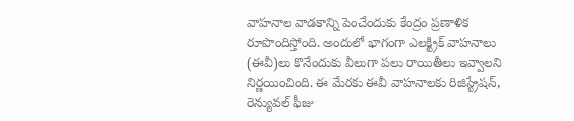వాహనాల వాడకాన్ని పెంచేందుకు కేంద్రం ప్రణాళిక రూపొందిస్తోంది. అందులో భాగంగా ఎలక్ట్రిక్‌ వాహనాలు (ఈవీ)లు కొనేందుకు వీలుగా పలు రాయితీలు ఇవ్వాలని నిర్ణయించింది. ఈ మేరకు ఈవీ వాహనాలకు రిజిస్ట్రేషన్‌, రెన్యువల్‌ ఫీజు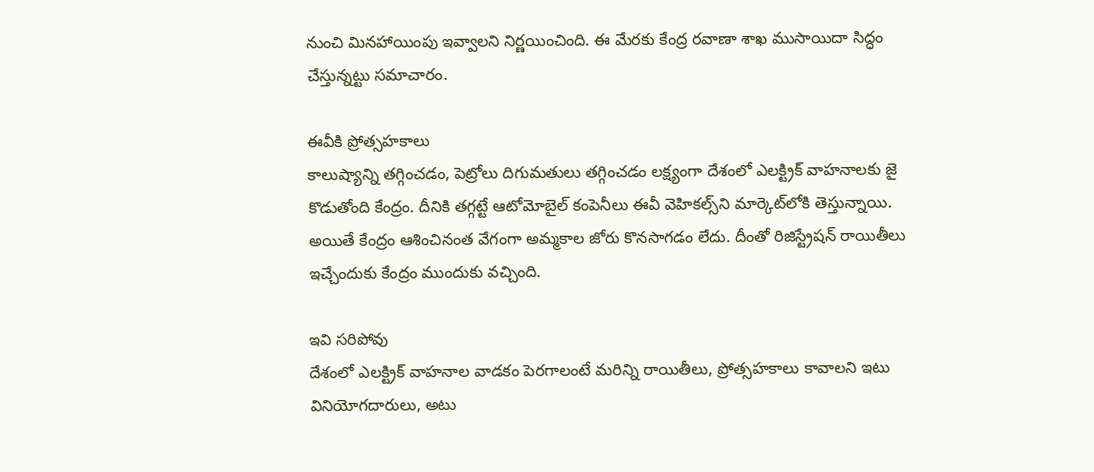నుంచి మినహాయింపు ఇవ్వాలని నిర‍్ణయించింది. ఈ మేరకు కేంద్ర రవాణా శాఖ ముసాయిదా సిద్ధం చేస్తున్నట్టు సమాచారం.

ఈవీకి ప్రోత్సహకాలు
కాలుష్యాన్ని తగ్గించడం, పెట్రోలు దిగుమతులు తగ్గించడం లక్ష్యంగా దేశంలో ఎలక్ట్రిక్‌ వాహనాలకు జై కొడుతోంది కేంద్రం. దీనికి తగ్గట్టే ఆటోమోబైల్‌ కంపెనీలు ఈవీ వెహికల్స్‌ని మార్కెట్‌లోకి తెస్తున్నాయి. అయితే కేంద్రం ఆశించినంత వేగంగా అమ్మకాల జోరు కొనసాగడం లేదు. దీంతో రిజిస్ట్రేషన్‌ రాయితీలు ఇచ్చేందుకు కేంద్రం ముందుకు వచ్చింది.

ఇవి సరిపోవు
దేశంలో ఎలక్ట్రిక్‌ వాహనాల వాడకం పెరగాలంటే మరిన్ని రాయితీలు, ప్రోత్సహకాలు కావాలని ఇటు వినియోగదారులు, అటు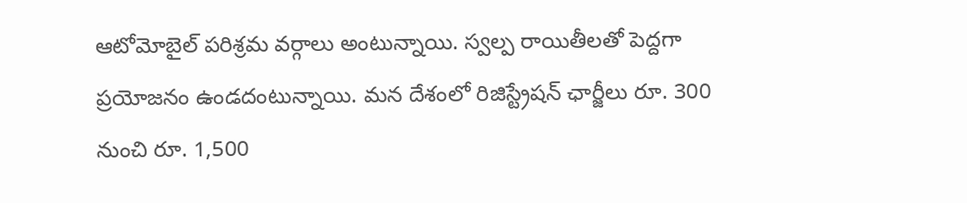ఆటోమోబైల్‌ పరిశ్రమ వర్గాలు అంటున్నాయి. స్వల్ప రాయితీలతో పెద్దగా ప్రయోజనం ఉండదంటున్నాయి. మన దేశంలో రిజిస్ట్రేషన్‌ ఛార్జీలు రూ. 300 నుంచి రూ. 1,500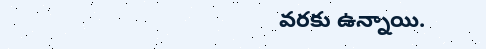వరకు ఉన్నాయి.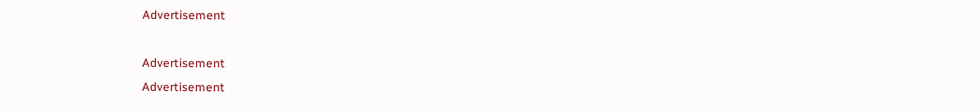Advertisement

Advertisement
Advertisement